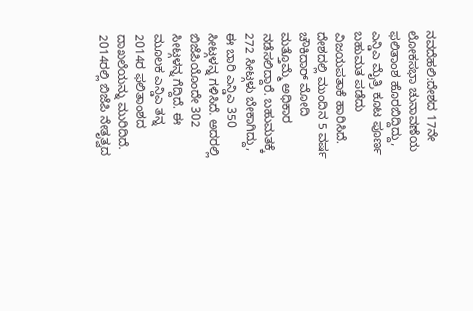ನವದೆಹಲಿ:ದೇಶದ 17ನೇ ಲೋಕಸಭಾ ಚುನಾವಣೆಯ ಫಲಿತಾಂಶ ಹೊರಬಿದ್ದಿದ್ದು, ಎನ್ಡಿಎ ಮೈತ್ರಿ ಕೂಟ ಪೂರ್ಣ ಬಹುಮತ ಪಡೆದು ವಿಜಯಪತಾಕೆ ಹಾರಿಸಿದೆ.
ದೇಶದಲ್ಲಿ ಮುಂದಿನ 5 ವರ್ಷ ಚೌಕಿದಾರ್ ಮೋದಿ ಮತ್ತೊಮ್ಮೆ ಅಧಿಕಾರ ನಡೆಸಲಿದ್ದಾರೆ. ಬಹುಮತಕ್ಕೆ 272 ಸೀಟ್ಗಳು ಬೇಕಾಗಿದ್ದು, ಈ ಬಾರಿ ಎನ್ಡಿಎ 350 ಸೀಟ್ಗಳನ್ನ ಗಳಿಸಿದೆ. ಅದರಲ್ಲಿ ಬಿಜೆಪಿಯೊಂದೇ 302 ಸೀಟ್ಗಳನ್ನ ಗೆದ್ದಿದೆ. ಈ ಮೂಲಕ ಎನ್ಡಿಎ ತನ್ನ 2014ರ ಫಲಿತಾಂಶದ ದಾಖಲೆಯನ್ನು ಮುರಿದಿದೆ.
2014ರಲ್ಲಿ ಬಿಜೆಪಿ ನೇತೃತ್ವದ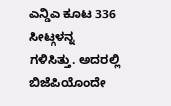ಎನ್ಡಿಎ ಕೂಟ 336 ಸೀಟ್ಗಳನ್ನ ಗಳಿಸಿತ್ತು. ಅದರಲ್ಲಿ ಬಿಜೆಪಿಯೊಂದೇ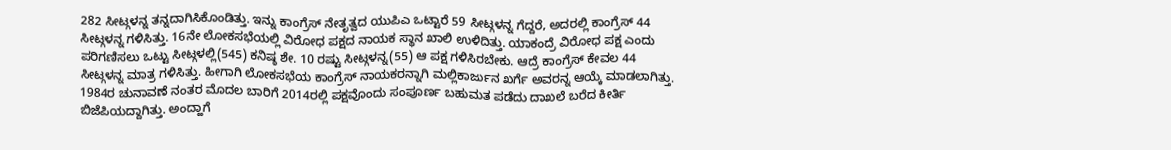282 ಸೀಟ್ಗಳನ್ನ ತನ್ನದಾಗಿಸಿಕೊಂಡಿತ್ತು. ಇನ್ನು ಕಾಂಗ್ರೆಸ್ ನೇತೃತ್ವದ ಯುಪಿಎ ಒಟ್ಟಾರೆ 59 ಸೀಟ್ಗಳನ್ನ ಗೆದ್ದರೆ, ಅದರಲ್ಲಿ ಕಾಂಗ್ರೆಸ್ 44 ಸೀಟ್ಗಳನ್ನ ಗಳಿಸಿತ್ತು. 16ನೇ ಲೋಕಸಭೆಯಲ್ಲಿ ವಿರೋಧ ಪಕ್ಷದ ನಾಯಕ ಸ್ಥಾನ ಖಾಲಿ ಉಳಿದಿತ್ತು. ಯಾಕಂದ್ರೆ ವಿರೋಧ ಪಕ್ಷ ಎಂದು ಪರಿಗಣಿಸಲು ಒಟ್ಟು ಸೀಟ್ಗಳಲ್ಲಿ(545) ಕನಿಷ್ಠ ಶೇ. 10 ರಷ್ಟು ಸೀಟ್ಗಳನ್ನ(55) ಆ ಪಕ್ಷ ಗಳಿಸಿರಬೇಕು. ಆದ್ರೆ ಕಾಂಗ್ರೆಸ್ ಕೇವಲ 44 ಸೀಟ್ಗಳನ್ನ ಮಾತ್ರ ಗಳಿಸಿತ್ತು. ಹೀಗಾಗಿ ಲೋಕಸಭೆಯ ಕಾಂಗ್ರೆಸ್ ನಾಯಕರನ್ನಾಗಿ ಮಲ್ಲಿಕಾರ್ಜುನ ಖರ್ಗೆ ಅವರನ್ನ ಆಯ್ಕೆ ಮಾಡಲಾಗಿತ್ತು.
1984ರ ಚುನಾವಣೆ ನಂತರ ಮೊದಲ ಬಾರಿಗೆ 2014ರಲ್ಲಿ ಪಕ್ಷವೊಂದು ಸಂಪೂರ್ಣ ಬಹುಮತ ಪಡೆದು ದಾಖಲೆ ಬರೆದ ಕೀರ್ತಿ ಬಿಜೆಪಿಯದ್ದಾಗಿತ್ತು. ಅಂದ್ಹಾಗೆ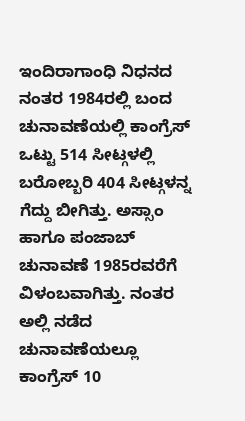ಇಂದಿರಾಗಾಂಧಿ ನಿಧನದ ನಂತರ 1984ರಲ್ಲಿ ಬಂದ ಚುನಾವಣೆಯಲ್ಲಿ ಕಾಂಗ್ರೆಸ್ ಒಟ್ಟು 514 ಸೀಟ್ಗಳಲ್ಲಿ ಬರೋಬ್ಬರಿ 404 ಸೀಟ್ಗಳನ್ನ ಗೆದ್ದು ಬೀಗಿತ್ತು. ಅಸ್ಸಾಂ ಹಾಗೂ ಪಂಜಾಬ್ ಚುನಾವಣೆ 1985ರವರೆಗೆ ವಿಳಂಬವಾಗಿತ್ತು. ನಂತರ ಅಲ್ಲಿ ನಡೆದ ಚುನಾವಣೆಯಲ್ಲೂ ಕಾಂಗ್ರೆಸ್ 10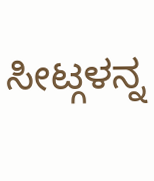ಸೀಟ್ಗಳನ್ನ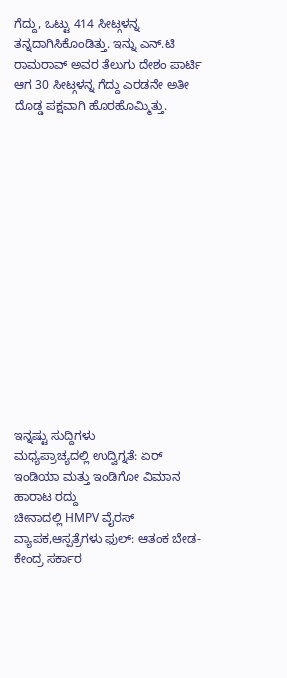ಗೆದ್ದು, ಒಟ್ಟು 414 ಸೀಟ್ಗಳನ್ನ ತನ್ನದಾಗಿಸಿಕೊಂಡಿತ್ತು. ಇನ್ನು ಎನ್.ಟಿ ರಾಮರಾವ್ ಅವರ ತೆಲುಗು ದೇಶಂ ಪಾರ್ಟಿ ಆಗ 30 ಸೀಟ್ಗಳನ್ನ ಗೆದ್ದು ಎರಡನೇ ಅತೀ ದೊಡ್ಡ ಪಕ್ಷವಾಗಿ ಹೊರಹೊಮ್ಮಿತ್ತು.















ಇನ್ನಷ್ಟು ಸುದ್ದಿಗಳು
ಮಧ್ಯಪ್ರಾಚ್ಯದಲ್ಲಿ ಉದ್ವಿಗ್ನತೆ: ಏರ್ ಇಂಡಿಯಾ ಮತ್ತು ಇಂಡಿಗೋ ವಿಮಾನ ಹಾರಾಟ ರದ್ದು
ಚೀನಾದಲ್ಲಿ HMPV ವೈರಸ್ ವ್ಯಾಪಕ,ಆಸ್ಪತ್ರೆಗಳು ಫುಲ್: ಆತಂಕ ಬೇಡ- ಕೇಂದ್ರ ಸರ್ಕಾರ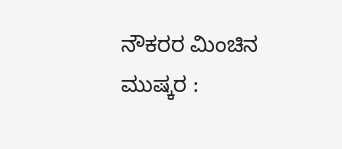ನೌಕರರ ಮಿಂಚಿನ ಮುಷ್ಕರ :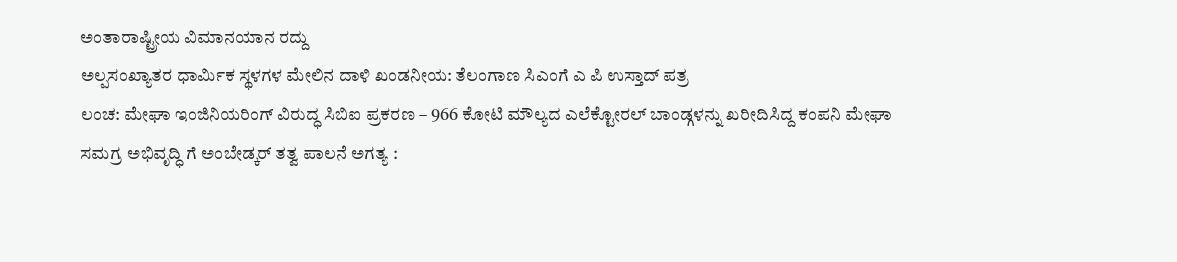ಅಂತಾರಾಷ್ಟ್ರೀಯ ವಿಮಾನಯಾನ ರದ್ದು
ಅಲ್ಪಸಂಖ್ಯಾತರ ಧಾರ್ಮಿಕ ಸ್ಥಳಗಳ ಮೇಲಿನ ದಾಳಿ ಖಂಡನೀಯ: ತೆಲಂಗಾಣ ಸಿಎಂಗೆ ಎ ಪಿ ಉಸ್ತಾದ್ ಪತ್ರ
ಲಂಚ: ಮೇಘಾ ಇಂಜಿನಿಯರಿಂಗ್ ವಿರುದ್ಧ ಸಿಬಿಐ ಪ್ರಕರಣ – 966 ಕೋಟಿ ಮೌಲ್ಯದ ಎಲೆಕ್ಟೋರಲ್ ಬಾಂಡ್ಗಳನ್ನು ಖರೀದಿಸಿದ್ದ ಕಂಪನಿ ಮೇಘಾ
ಸಮಗ್ರ ಅಭಿವೃದ್ಧಿ ಗೆ ಅಂಬೇಡ್ಕರ್ ತತ್ವ ಪಾಲನೆ ಅಗತ್ಯ :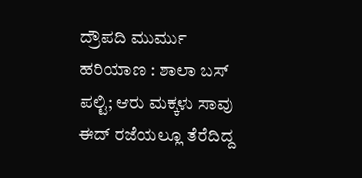ದ್ರೌಪದಿ ಮುರ್ಮು
ಹರಿಯಾಣ : ಶಾಲಾ ಬಸ್ ಪಲ್ಟಿ; ಆರು ಮಕ್ಕಳು ಸಾವು ಈದ್ ರಜೆಯಲ್ಲೂ ತೆರೆದಿದ್ದ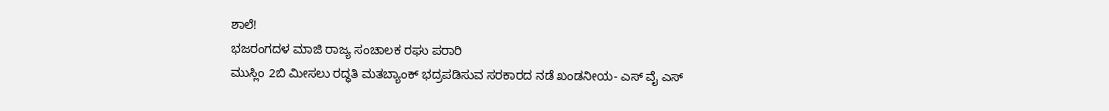ಶಾಲೆ!
ಭಜರಂಗದಳ ಮಾಜಿ ರಾಜ್ಯ ಸಂಚಾಲಕ ರಘು ಪರಾರಿ
ಮುಸ್ಲಿಂ 2ಬಿ ಮೀಸಲು ರದ್ಧತಿ ಮತಬ್ಯಾಂಕ್ ಭದ್ರಪಡಿಸುವ ಸರಕಾರದ ನಡೆ ಖಂಡನೀಯ- ಎಸ್ ವೈ ಎಸ್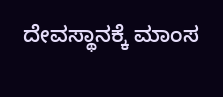ದೇವಸ್ಥಾನಕ್ಕೆ ಮಾಂಸ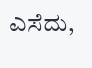ಎಸೆದು,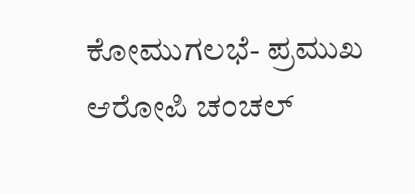ಕೋಮುಗಲಭೆ- ಪ್ರಮುಖ ಆರೋಪಿ ಚಂಚಲ್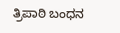ತ್ರಿಪಾಠಿ ಬಂಧನ